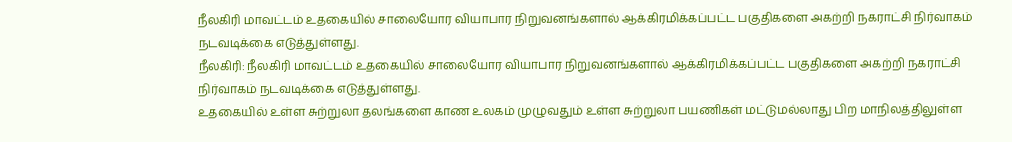நீலகிரி மாவட்டம் உதகையில் சாலையோர வியாபார நிறுவனங்களால் ஆக்கிரமிக்கப்பட்ட பகுதிகளை அகற்றி நகராட்சி நிர்வாகம் நடவடிக்கை எடுத்துள்ளது.
நீலகிரி: நீலகிரி மாவட்டம் உதகையில் சாலையோர வியாபார நிறுவனங்களால் ஆக்கிரமிக்கப்பட்ட பகுதிகளை அகற்றி நகராட்சி நிர்வாகம் நடவடிக்கை எடுத்துள்ளது.
உதகையில் உள்ள சுற்றுலா தலங்களை காண உலகம் முழுவதும் உள்ள சுற்றுலா பயணிகள் மட்டுமல்லாது பிற மாநிலத்திலுள்ள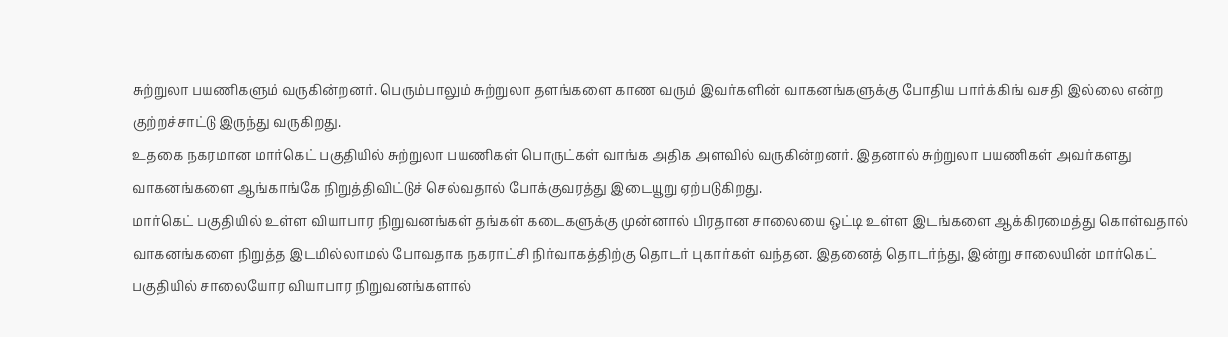சுற்றுலா பயணிகளும் வருகின்றனர். பெரும்பாலும் சுற்றுலா தளங்களை காண வரும் இவர்களின் வாகனங்களுக்கு போதிய பார்க்கிங் வசதி இல்லை என்ற குற்றச்சாட்டு இருந்து வருகிறது.
உதகை நகரமான மார்கெட் பகுதியில் சுற்றுலா பயணிகள் பொருட்கள் வாங்க அதிக அளவில் வருகின்றனர். இதனால் சுற்றுலா பயணிகள் அவர்களது வாகனங்களை ஆங்காங்கே நிறுத்திவிட்டுச் செல்வதால் போக்குவரத்து இடையூறு ஏற்படுகிறது.
மார்கெட் பகுதியில் உள்ள வியாபார நிறுவனங்கள் தங்கள் கடைகளுக்கு முன்னால் பிரதான சாலையை ஒட்டி உள்ள இடங்களை ஆக்கிரமைத்து கொள்வதால் வாகனங்களை நிறுத்த இடமில்லாமல் போவதாக நகராட்சி நிர்வாகத்திற்கு தொடர் புகார்கள் வந்தன. இதனைத் தொடர்ந்து, இன்று சாலையின் மார்கெட் பகுதியில் சாலையோர வியாபார நிறுவனங்களால்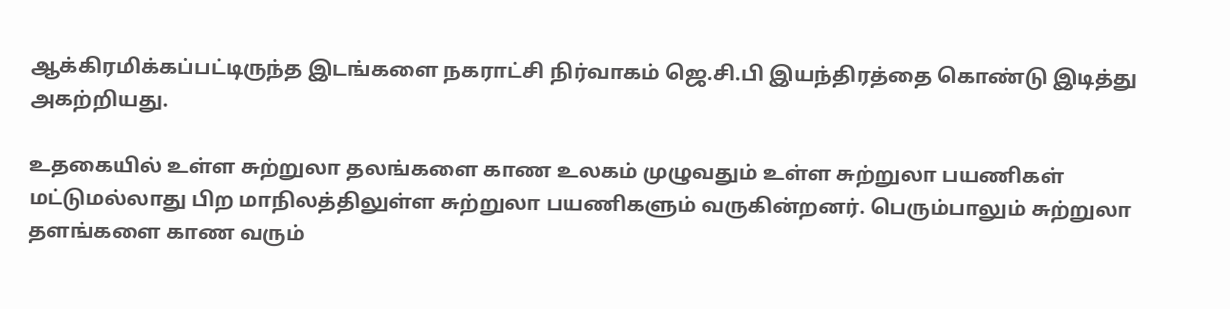ஆக்கிரமிக்கப்பட்டிருந்த இடங்களை நகராட்சி நிர்வாகம் ஜெ.சி.பி இயந்திரத்தை கொண்டு இடித்து அகற்றியது.

உதகையில் உள்ள சுற்றுலா தலங்களை காண உலகம் முழுவதும் உள்ள சுற்றுலா பயணிகள் மட்டுமல்லாது பிற மாநிலத்திலுள்ள சுற்றுலா பயணிகளும் வருகின்றனர். பெரும்பாலும் சுற்றுலா தளங்களை காண வரும்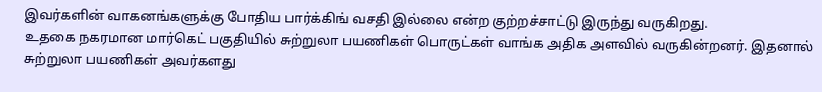இவர்களின் வாகனங்களுக்கு போதிய பார்க்கிங் வசதி இல்லை என்ற குற்றச்சாட்டு இருந்து வருகிறது.
உதகை நகரமான மார்கெட் பகுதியில் சுற்றுலா பயணிகள் பொருட்கள் வாங்க அதிக அளவில் வருகின்றனர். இதனால் சுற்றுலா பயணிகள் அவர்களது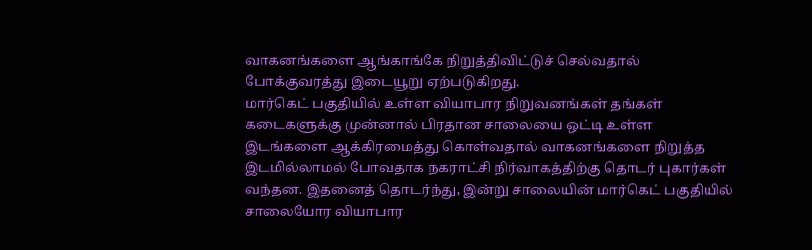வாகனங்களை ஆங்காங்கே நிறுத்திவிட்டுச் செல்வதால் போக்குவரத்து இடையூறு ஏற்படுகிறது.
மார்கெட் பகுதியில் உள்ள வியாபார நிறுவனங்கள் தங்கள் கடைகளுக்கு முன்னால் பிரதான சாலையை ஒட்டி உள்ள இடங்களை ஆக்கிரமைத்து கொள்வதால் வாகனங்களை நிறுத்த இடமில்லாமல் போவதாக நகராட்சி நிர்வாகத்திற்கு தொடர் புகார்கள் வந்தன. இதனைத் தொடர்ந்து, இன்று சாலையின் மார்கெட் பகுதியில் சாலையோர வியாபார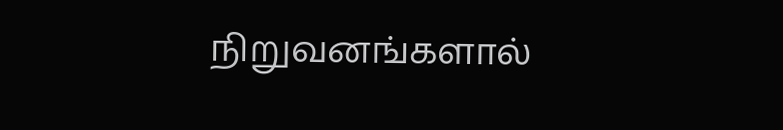நிறுவனங்களால்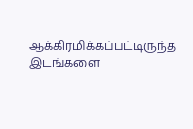ஆக்கிரமிக்கப்பட்டிருந்த இடங்களை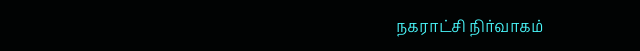நகராட்சி நிர்வாகம்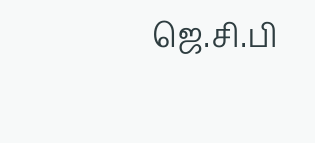ஜெ.சி.பி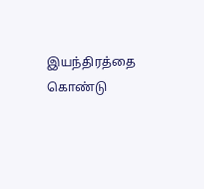இயந்திரத்தை கொண்டு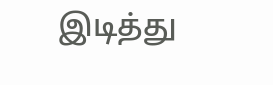இடித்து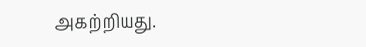அகற்றியது.